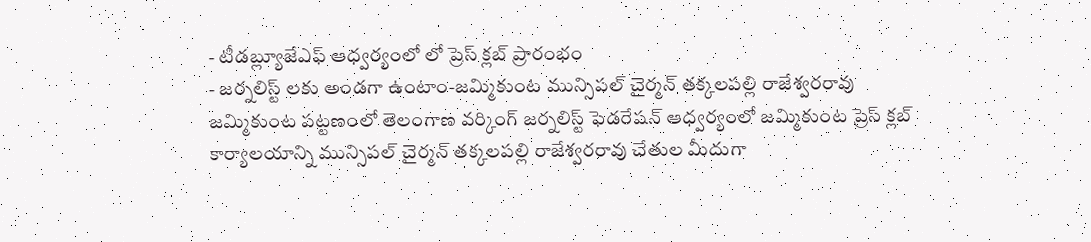- టీడబ్ల్యూజేఎఫ్ ఆధ్వర్యంలో లో ప్రెస్ క్లబ్ ప్రారంభం
- జర్నలిస్ట్ లకు అండగా ఉంటాం-జమ్మికుంట మున్సిపల్ చైర్మన్ తక్కలపల్లి రాజేశ్వరరావు
జమ్మికుంట పట్టణంలో తెలంగాణ వర్కింగ్ జర్నలిస్ట్ ఫెడరేషన్ ఆధ్వర్యంలో జమ్మికుంట ప్రెస్ క్లబ్ కార్యాలయాన్ని మున్సిపల్ చైర్మన్ తక్కలపల్లి రాజేశ్వరరావు చేతుల మీదుగా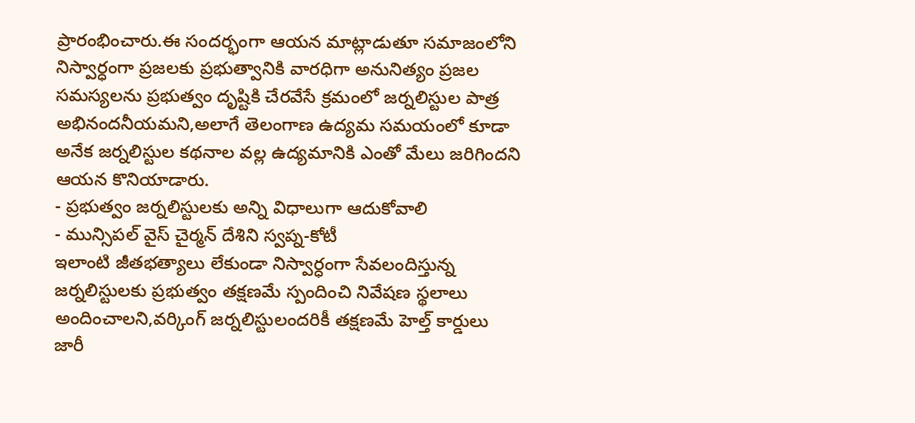ప్రారంభించారు.ఈ సందర్భంగా ఆయన మాట్లాడుతూ సమాజంలోని నిస్వార్ధంగా ప్రజలకు ప్రభుత్వానికి వారధిగా అనునిత్యం ప్రజల సమస్యలను ప్రభుత్వం దృష్టికి చేరవేసే క్రమంలో జర్నలిస్టుల పాత్ర అభినందనీయమని,అలాగే తెలంగాణ ఉద్యమ సమయంలో కూడా అనేక జర్నలిస్టుల కథనాల వల్ల ఉద్యమానికి ఎంతో మేలు జరిగిందని ఆయన కొనియాడారు.
- ప్రభుత్వం జర్నలిస్టులకు అన్ని విధాలుగా ఆదుకోవాలి
- మున్సిపల్ వైస్ చైర్మన్ దేశిని స్వప్న-కోటీ
ఇలాంటి జీతభత్యాలు లేకుండా నిస్వార్ధంగా సేవలందిస్తున్న జర్నలిస్టులకు ప్రభుత్వం తక్షణమే స్పందించి నివేషణ స్థలాలు అందించాలని,వర్కింగ్ జర్నలిస్టులందరికీ తక్షణమే హెల్త్ కార్డులు జారీ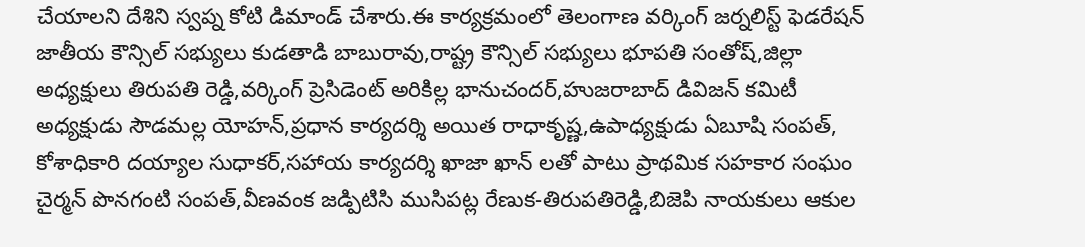చేయాలని దేశిని స్వప్న కోటి డిమాండ్ చేశారు.ఈ కార్యక్రమంలో తెలంగాణ వర్కింగ్ జర్నలిస్ట్ ఫెడరేషన్ జాతీయ కౌన్సిల్ సభ్యులు కుడతాడి బాబురావు,రాష్ట్ర కౌన్సిల్ సభ్యులు భూపతి సంతోష్,జిల్లా అధ్యక్షులు తిరుపతి రెడ్డి,వర్కింగ్ ప్రెసిడెంట్ అరికిల్ల భానుచందర్,హుజరాబాద్ డివిజన్ కమిటీ అధ్యక్షుడు సౌడమల్ల యోహన్,ప్రధాన కార్యదర్శి అయిత రాధాకృష్ణ,ఉపాధ్యక్షుడు ఏబూషి సంపత్, కోశాధికారి దయ్యాల సుధాకర్,సహాయ కార్యదర్శి ఖాజా ఖాన్ లతో పాటు ప్రాథమిక సహకార సంఘం చైర్మన్ పొనగంటి సంపత్,వీణవంక జడ్పిటిసి ముసిపట్ల రేణుక-తిరుపతిరెడ్డి,బిజెపి నాయకులు ఆకుల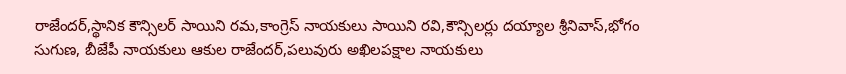రాజేందర్,స్థానిక కౌన్సిలర్ సాయిని రమ,కాంగ్రెస్ నాయకులు సాయిని రవి,కౌన్సిలర్లు దయ్యాల శ్రీనివాస్,భోగం సుగుణ, బీజేపీ నాయకులు ఆకుల రాజేందర్,పలువురు అఖిలపక్షాల నాయకులు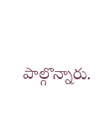పాల్గొన్నారు.